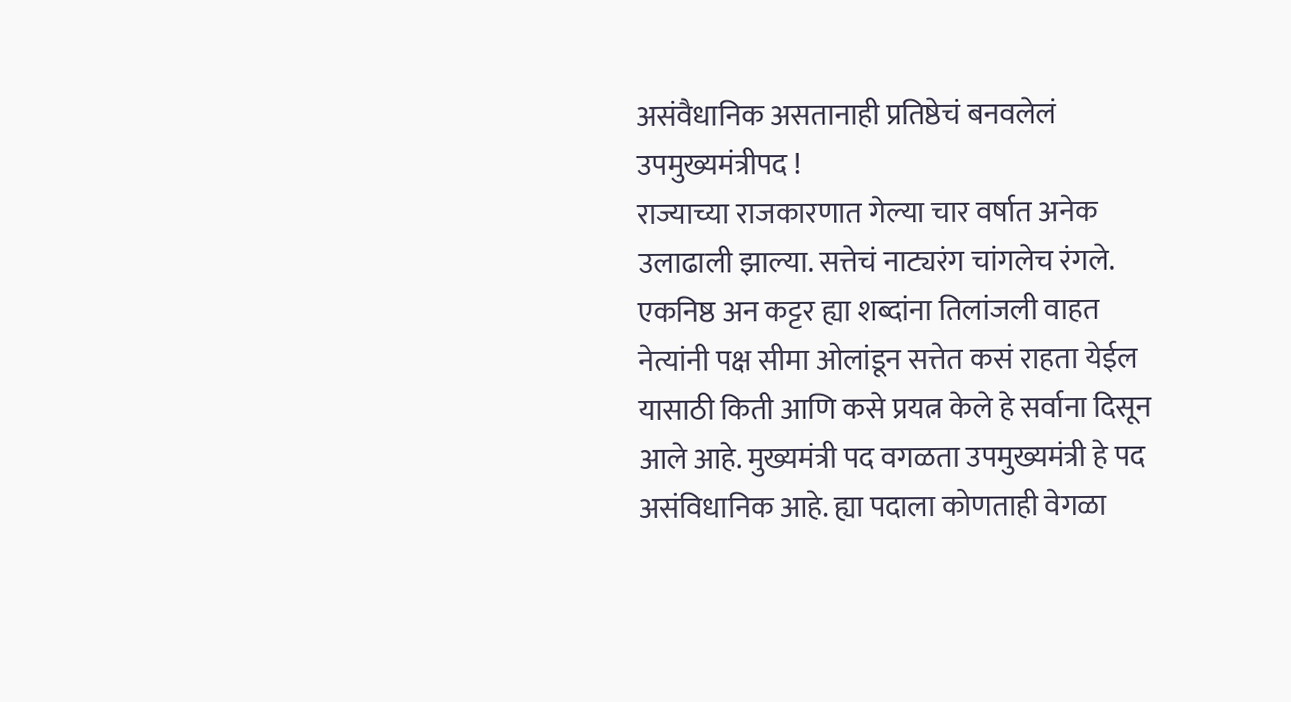असंवैधानिक असतानाही प्रतिष्ठेचं बनवलेलं उपमुख्यमंत्रीपद !
राज्याच्या राजकारणात गेल्या चार वर्षात अनेक उलाढाली झाल्या. सत्तेचं नाट्यरंग चांगलेच रंगले. एकनिष्ठ अन कट्टर ह्या शब्दांना तिलांजली वाहत नेत्यांनी पक्ष सीमा ओलांडून सत्तेत कसं राहता येईल यासाठी किती आणि कसे प्रयत्न केले हे सर्वाना दिसून आले आहे. मुख्यमंत्री पद वगळता उपमुख्यमंत्री हे पद असंविधानिक आहे. ह्या पदाला कोणताही वेगळा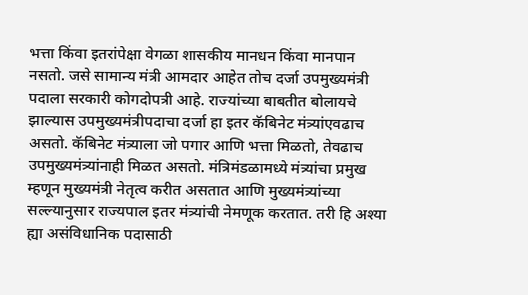भत्ता किंवा इतरांपेक्षा वेगळा शासकीय मानधन किंवा मानपान नसतो. जसे सामान्य मंत्री आमदार आहेत तोच दर्जा उपमुख्यमंत्री पदाला सरकारी कोगदोपत्री आहे. राज्यांच्या बाबतीत बोलायचे झाल्यास उपमुख्यमंत्रीपदाचा दर्जा हा इतर कॅबिनेट मंत्र्यांएवढाच असतो. कॅबिनेट मंत्र्याला जो पगार आणि भत्ता मिळतो, तेवढाच उपमुख्यमंत्र्यांनाही मिळत असतो. मंत्रिमंडळामध्ये मंत्र्यांचा प्रमुख म्हणून मुख्यमंत्री नेतृत्व करीत असतात आणि मुख्यमंत्र्यांच्या सल्ल्यानुसार राज्यपाल इतर मंत्र्यांची नेमणूक करतात. तरी हि अश्या ह्या असंविधानिक पदासाठी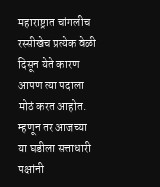महाराष्ट्रात चांगलीच रस्सीखेच प्रत्येक वेळी दिसून येते कारण आपण त्या पदाला मोठं करत आहोत. म्हणून तर आजच्या या घडीला सत्ताधारी पक्षांनी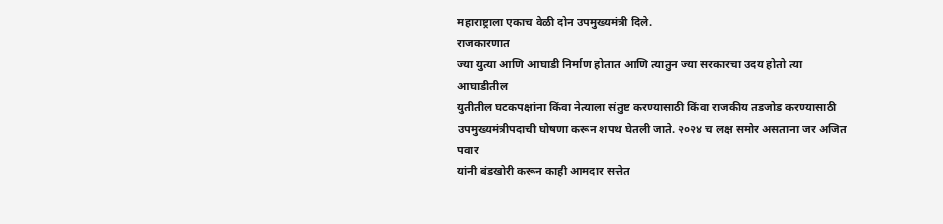महाराष्ट्राला एकाच वेळी दोन उपमुख्यमंत्री दिले.
राजकारणात
ज्या युत्या आणि आघाडी निर्माण होतात आणि त्यातुन ज्या सरकारचा उदय होतो त्या आघाडीतील
युतीतील घटकपक्षांना किंवा नेत्याला संतुष्ट करण्यासाठी किंवा राजकीय तडजोड करण्यासाठी
उपमुख्यमंत्रीपदाची घोषणा करून शपथ घेतली जाते. २०२४ च लक्ष समोर असताना जर अजित पवार
यांनी बंडखोरी करून काही आमदार सत्तेत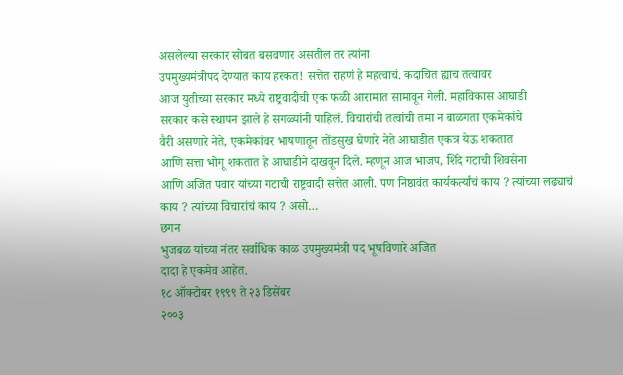असलेल्या सरकार सोबत बसवणार असतील तर त्यांना
उपमुख्यमंत्रीपद देण्यात काय हरकत! सत्तेत राहणं हे महत्वाचं. कदाचित ह्याच तत्वावर
आज युतीच्या सरकार मध्ये राष्ट्रवादीची एक फळी आरामात सामावून गेली. महाविकास आघाडी
सरकार कसे स्थापन झाले हे सगळ्यांनी पाहिलं. विचारांची तत्वांची तमा न बाळगता एकमेकांचे
वैरी असणारे नेते, एकमेकांवर भाषणातून तोंडसुख घेणारे नेते आघाडीत एकत्र येऊ शकतात
आणि सत्ता भोगू शकतात हे आघाडीने दाखवून दिले. म्हणून आज भाजप, शिंदे गटाची शिवसेना
आणि अजित पवार यांच्या गटाची राष्ट्रवादी सत्तेत आली. पण निष्ठावंत कार्यकर्त्यांचं काय ? त्यांच्या लढ्याचं
काय ? त्यांच्या विचारांचं काय ? असो…
छगन
भुजबळ यांच्या नंतर सर्वाधिक काळ उपमुख्यमंत्री पद भूषविणारे अजित
दादा हे एकमेव आहेत.
१८ ऑक्टोबर १९९९ ते २३ डिसेंबर
२००३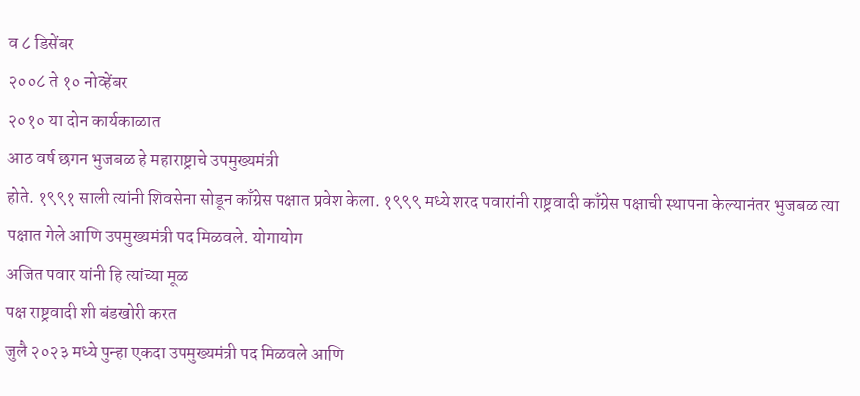व ८ डिसेंबर
२००८ ते १० नोव्हेंबर
२०१० या दोन कार्यकाळात
आठ वर्ष छगन भुजबळ हे महाराष्ट्राचे उपमुख्यमंत्री
होते. १९९१ साली त्यांनी शिवसेना सोडून काँग्रेस पक्षात प्रवेश केला. १९९९ मध्ये शरद पवारांनी राष्ट्रवादी काँग्रेस पक्षाची स्थापना केल्यानंतर भुजबळ त्या पक्षात गेले आणि उपमुख्यमंत्री पद मिळवले. योगायोग
अजित पवार यांनी हि त्यांच्या मूळ
पक्ष राष्ट्रवादी शी बंडखोरी करत
जुलै २०२३ मध्ये पुन्हा एकदा उपमुख्यमंत्री पद मिळवले आणि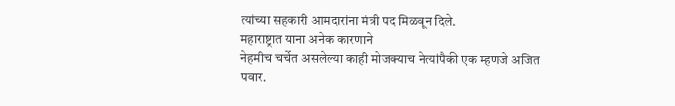त्यांच्या सहकारी आमदारांना मंत्री पद मिळवून दिले.
महाराष्ट्रात याना अनेक कारणाने
नेहमीच चर्चेत असलेल्या काही मोजक्याच नेत्यांपैकी एक म्हणजे अजित
पवार.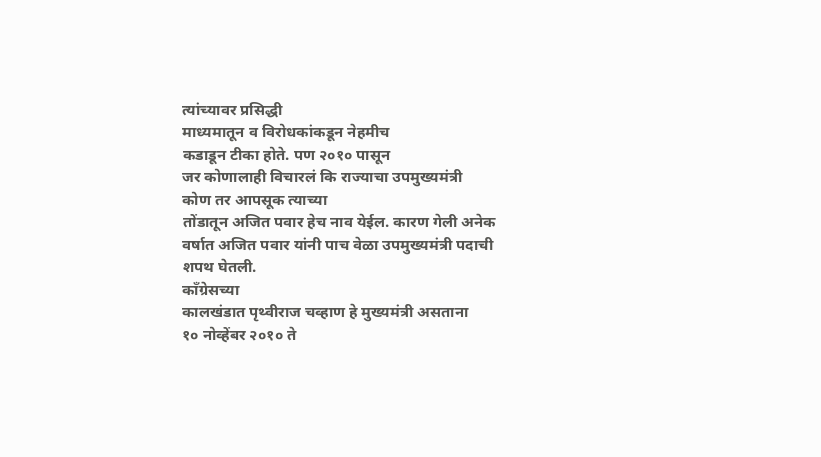त्यांच्यावर प्रसिद्धी
माध्यमातून व विरोधकांकडून नेहमीच
कडाडून टीका होते. पण २०१० पासून
जर कोणालाही विचारलं कि राज्याचा उपमुख्यमंत्री
कोण तर आपसूक त्याच्या
तोंडातून अजित पवार हेच नाव येईल. कारण गेली अनेक वर्षात अजित पवार यांनी पाच वेळा उपमुख्यमंत्री पदाची शपथ घेतली.
काँग्रेसच्या
कालखंडात पृथ्वीराज चव्हाण हे मुख्यमंत्री असताना
१० नोव्हेंबर २०१० ते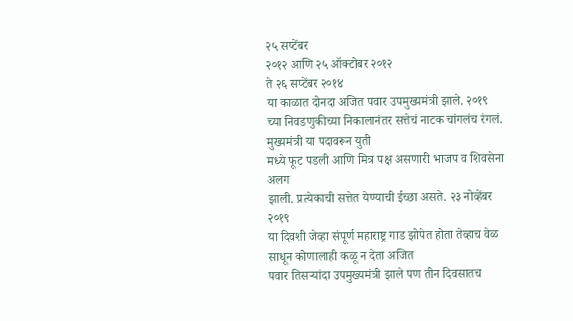२५ सप्टेंबर
२०१२ आणि २५ ऑक्टोबर २०१२
ते २६ सप्टेंबर २०१४
या काळात दोनदा अजित पवार उपमुख्यमंत्री झाले. २०१९ च्या निवडणुकीच्या निकालानंतर सत्तेचं नाटक चांगलंच रंगलं. मुख्यमंत्री या पदावरून युती
मध्ये फूट पडली आणि मित्र पक्ष असणारी भाजप व शिवसेना अलग
झाली. प्रत्येकाची सत्तेत येण्याची ईच्छा असते. २३ नोव्हेंबर २०१९
या दिवशी जेव्हा संपूर्ण महाराष्ट्र गाड झोपेत होता तेव्हाच वेळ साधून कोणालाही कळू न देता अजित
पवार तिसऱ्यांदा उपमुख्यमंत्री झाले पण तीन दिवसातच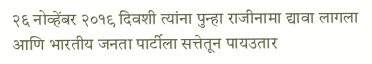२६ नोव्हेंबर २०१९ दिवशी त्यांना पुन्हा राजीनामा द्यावा लागला आणि भारतीय जनता पार्टीला सत्तेतून पायउतार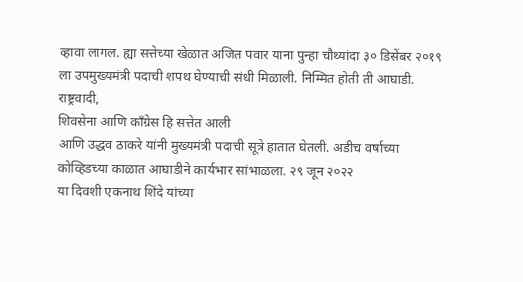व्हावा लागल. ह्या सत्तेच्या खेळात अजित पवार याना पुन्हा चौथ्यांदा ३० डिसेंबर २०१९
ला उपमुख्यमंत्री पदाची शपथ घेण्याची संधी मिळाली. निम्मित होती ती आघाडी. राष्ट्रवादी,
शिवसेना आणि काँग्रेस हि सत्तेत आली
आणि उद्धव ठाकरे यांनी मुख्यमंत्री पदाची सूत्रे हातात घेतली. अडीच वर्षाच्या कोव्हिडच्या काळात आघाडीने कार्यभार सांभाळला. २९ जून २०२२
या दिवशी एकनाथ शिंदे यांच्या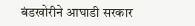बंडखोरीने आघाडी सरकार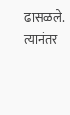ढासळले. त्यानंतर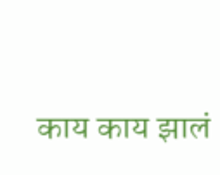काय काय झालं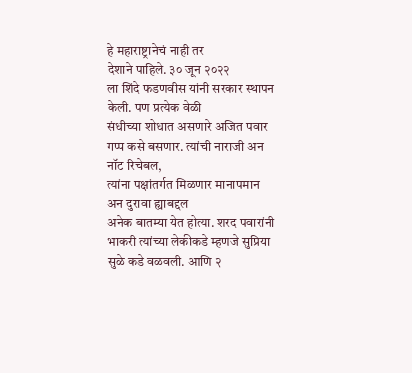हे महाराष्ट्रानेचं नाही तर
देशाने पाहिले. ३० जून २०२२
ला शिंदे फडणवीस यांनी सरकार स्थापन केली. पण प्रत्येक वेळी
संधीच्या शोधात असणारे अजित पवार गप्प कसे बसणार. त्यांची नाराजी अन नॉट रिचेबल,
त्यांना पक्षांतर्गत मिळणार मानापमान अन दुरावा ह्याबद्दल
अनेक बातम्या येत होत्या. शरद पवारांनी भाकरी त्यांच्या लेकीकडे म्हणजे सुप्रिया सुळे कडे वळवली. आणि २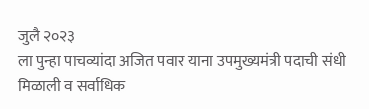जुलै २०२३
ला पुन्हा पाचव्यांदा अजित पवार याना उपमुख्यमंत्री पदाची संधी मिळाली व सर्वाधिक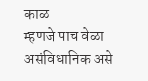काळ
म्हणजे पाच वेळा असंविधानिक असे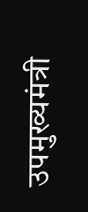उपमुख्यमंत्री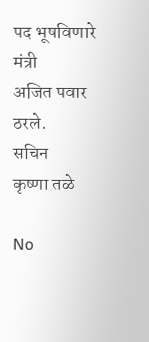पद भूषविणारे मंत्री
अजित पवार ठरले.
सचिन
कृष्णा तळे

No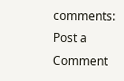comments:
Post a Comment